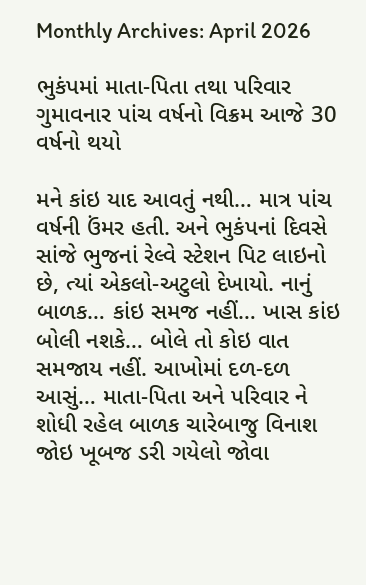Monthly Archives: April 2026

ભુકંપમાં માતા-પિતા તથા પરિવાર ગુમાવનાર પાંચ વર્ષનો વિક્રમ આજે 30 વર્ષનો થયો

મને કાંઇ યાદ આવતું નથી… માત્ર પાંચ વર્ષની ઉંમર હતી. અને ભુકંપનાં દિવસે સાંજે ભુજનાં રેલ્વે સ્ટેશન પિટ લાઇનો છે, ત્યાં એકલો-અટુલો દેખાયો. નાનું બાળક… કાંઇ સમજ નહીં… ખાસ કાંઇ બોલી નશકે… બોલે તો કોઇ વાત સમજાય નહીં. આખોમાં દળ-દળ આસું… માતા-પિતા અને પરિવાર ને શોધી રહેલ બાળક ચારેબાજુ વિનાશ જોઇ ખૂબજ ડરી ગયેલો જોવા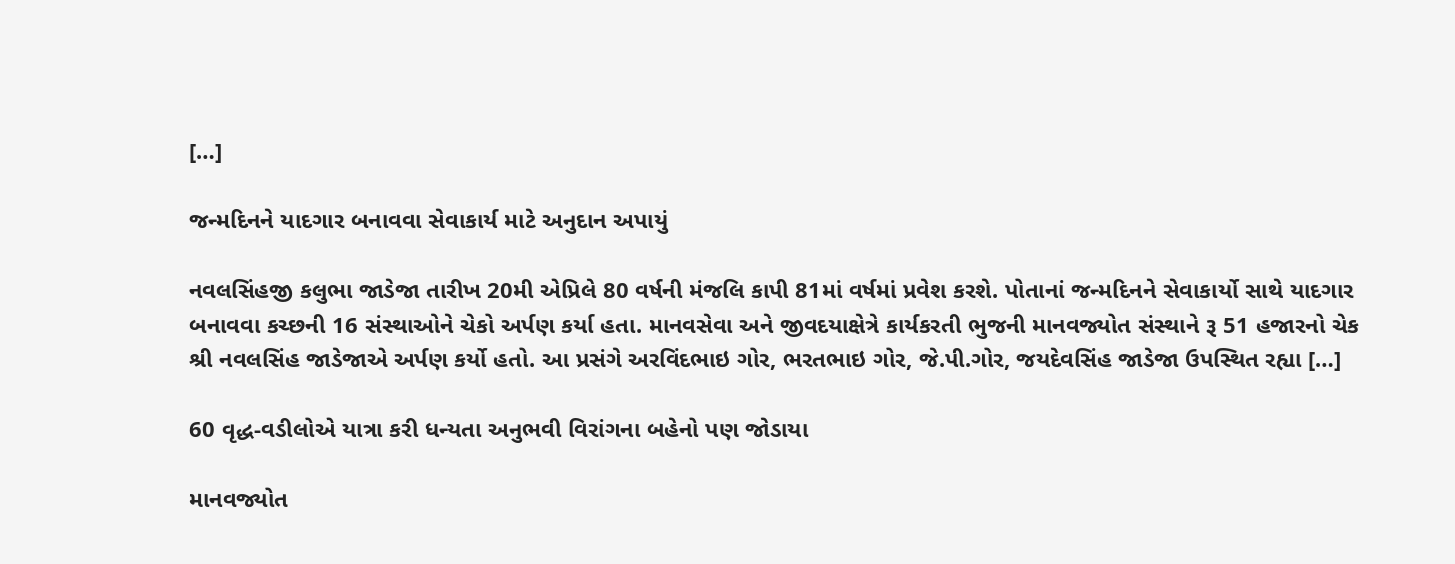[…]

જન્મદિનને યાદગાર બનાવવા સેવાકાર્ય માટે અનુદાન અપાયું

નવલસિંહજી કલુભા જાડેજા તારીખ 20મી એપ્રિલે 80 વર્ષની મંજલિ કાપી 81માં વર્ષમાં પ્રવેશ કરશે. પોતાનાં જન્મદિનને સેવાકાર્યો સાથે યાદગાર બનાવવા કચ્છની 16 સંસ્થાઓને ચેકો અર્પણ કર્યા હતા. માનવસેવા અને જીવદયાક્ષેત્રે કાર્યકરતી ભુજની માનવજ્યોત સંસ્થાને રૂ 51 હજારનો ચેક શ્રી નવલસિંહ જાડેજાએ અર્પણ કર્યો હતો. આ પ્રસંગે અરવિંદભાઇ ગોર, ભરતભાઇ ગોર, જે.પી.ગોર, જયદેવસિંહ જાડેજા ઉપસ્થિત રહ્યા […]

60 વૃદ્ધ-વડીલોએ યાત્રા કરી ધન્યતા અનુભવી વિરાંગના બહેનો પણ જોડાયા

માનવજ્યોત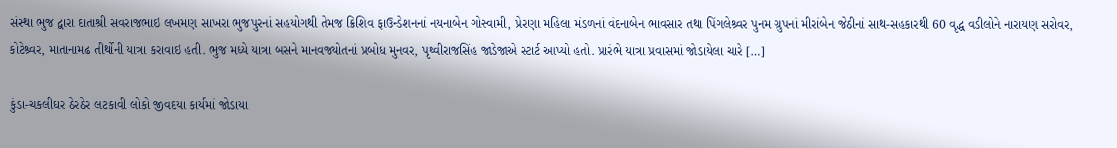સંસ્થા ભુજ દ્વારા દાતાશ્રી સવરાજભાઇ લખમણ સાખરા ભુજપુરનાં સહયોગથી તેમજ ક્રિશિવ ફાઉન્ડેશનનાં નયનાબેન ગોસ્વામી, પ્રેરણા મહિલા મંડળનાં વંદનાબેન ભાવસાર તથા પિંગલેશ્ર્વર પુનમ ગ્રુપનાં મીરાંબેન જેઠીનાં સાથ-સહકારથી 60 વૃદ્ધ વડીલોને નારાયણ સરોવર, કોટેશ્ર્વર, માતાનામઢ તીર્થોની યાત્રા કરાવાઇ હતી. ભુજ મધ્યે યાત્રા બસને માનવજ્યોતનાં પ્રબોધ મુનવર, પૃથ્વીરાજસિંહ જાડેજાએ સ્ટાર્ટ આપ્યો હતો. પ્રારંભે યાત્રા પ્રવાસમાં જોડાયેલા ચારે […]

કુંડા-ચકલીઘર ઠેરઠેર લટકાવી લોકો જીવદયા કાર્યમાં જોડાયા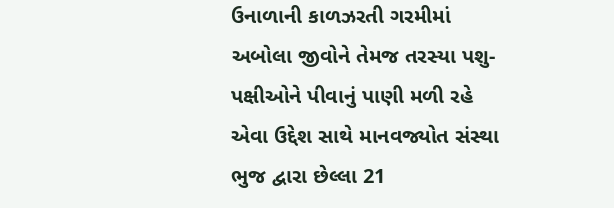ઉનાળાની કાળઝરતી ગરમીમાં અબોલા જીવોને તેમજ તરસ્યા પશુ-પક્ષીઓને પીવાનું પાણી મળી રહે એવા ઉદ્દેશ સાથે માનવજ્યોત સંસ્થા ભુજ દ્વારા છેલ્લા 21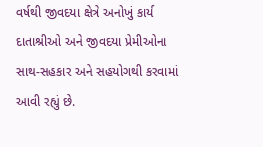વર્ષથી જીવદયા ક્ષેત્રે અનોખું કાર્ય દાતાશ્રીઓ અને જીવદયા પ્રેમીઓના સાથ-સહકાર અને સહયોગથી કરવામાં આવી રહ્યું છે.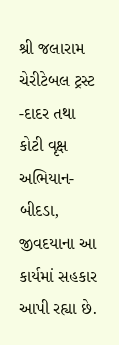શ્રી જલારામ ચેરીટેબલ ટ્રસ્ટ -દાદર તથા કોટી વૃક્ષ અભિયાન-બીદડા, જીવદયાના આ કાર્યમાં સહકાર આપી રહ્યા છે.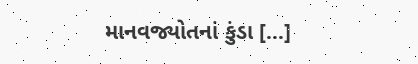માનવજ્યોતનાં કુંડા […]